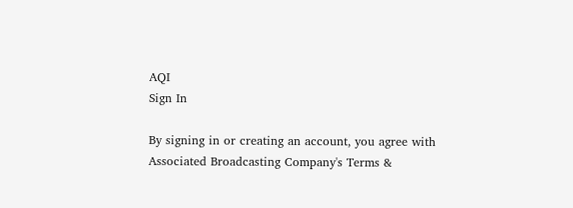AQI
Sign In

By signing in or creating an account, you agree with Associated Broadcasting Company's Terms &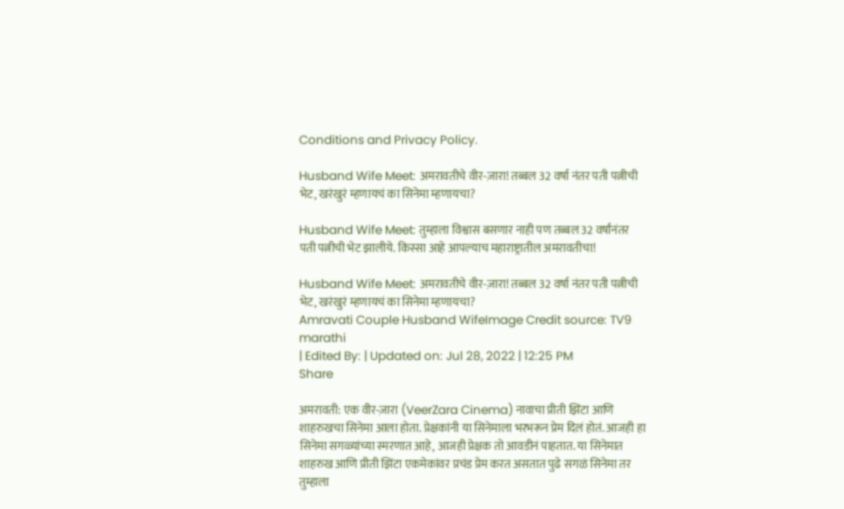Conditions and Privacy Policy.

Husband Wife Meet: अमरावतीचे वीर-ज़ारा! तब्बल 32 वर्षा नंतर पती पत्नीची भेट, खरंखुरं म्हणायचं का सिनेमा म्हणायचा?

Husband Wife Meet: तुम्हाला विश्वास बसणार नाही पण तब्बल 32 वर्षांनंतर पती पत्नीची भेट झालीये. किस्सा आहे आपल्याच महाराष्ट्रातील अमरावतीचा!

Husband Wife Meet: अमरावतीचे वीर-ज़ारा! तब्बल 32 वर्षा नंतर पती पत्नीची भेट, खरंखुरं म्हणायचं का सिनेमा म्हणायचा?
Amravati Couple Husband WifeImage Credit source: TV9 marathi
| Edited By: | Updated on: Jul 28, 2022 | 12:25 PM
Share

अमरावती: एक वीर-ज़ारा (VeerZara Cinema) नावाचा प्रीती झिंटा आणि शाहरुखचा सिनेमा आला होता. प्रेक्षकांनी या सिनेमाला भरभरून प्रेम दिलं होतं. आजही हा सिनेमा सगळ्यांच्या स्मरणात आहे, आजही प्रेक्षक तो आवडीनं पाहतात. या सिनेमात शाहरुख आणि प्रीती झिंटा एकमेकांवर प्रचंड प्रेम करत असतात पुढे सगळं सिनेमा तर तुम्हाला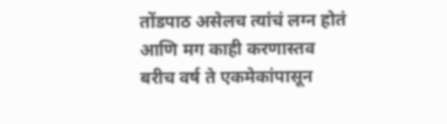तोंडपाठ असेलच त्यांचं लग्न होतं आणि मग काही करणास्तव बरीच वर्ष ते एकमेकांपासून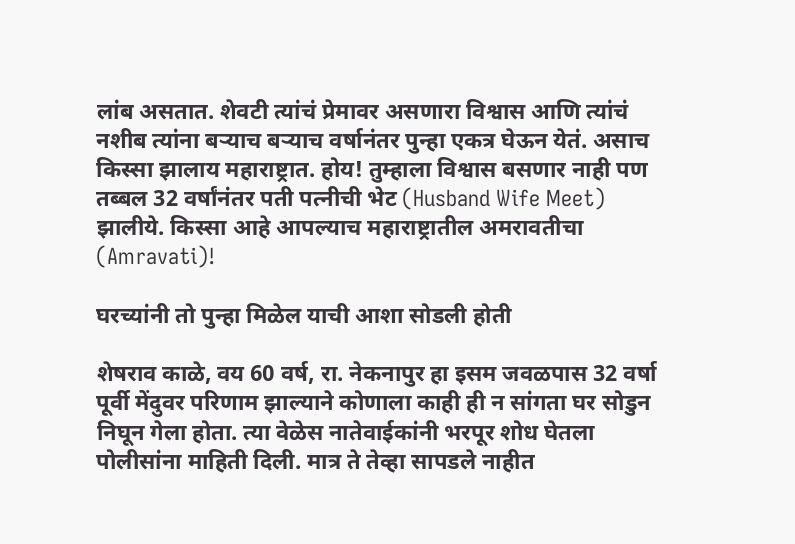लांब असतात. शेवटी त्यांचं प्रेमावर असणारा विश्वास आणि त्यांचं नशीब त्यांना बऱ्याच बऱ्याच वर्षानंतर पुन्हा एकत्र घेऊन येतं. असाच किस्सा झालाय महाराष्ट्रात. होय! तुम्हाला विश्वास बसणार नाही पण तब्बल 32 वर्षांनंतर पती पत्नीची भेट (Husband Wife Meet) झालीये. किस्सा आहे आपल्याच महाराष्ट्रातील अमरावतीचा (Amravati)!

घरच्यांनी तो पुन्हा मिळेल याची आशा सोडली होती

शेषराव काळे, वय 60 वर्ष, रा. नेकनापुर हा इसम जवळपास 32 वर्षा पूर्वी मेंदुवर परिणाम झाल्याने कोणाला काही ही न सांगता घर सोडुन निघून गेला होता. त्या वेळेस नातेवाईकांनी भरपूर शोध घेतला पोलीसांना माहिती दिली. मात्र ते तेव्हा सापडले नाहीत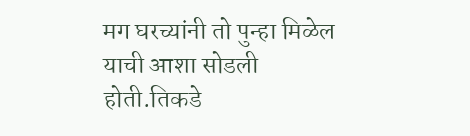मग घरच्यांनी तो पुन्हा मिळेल याची आशा सोडली होती.तिकडे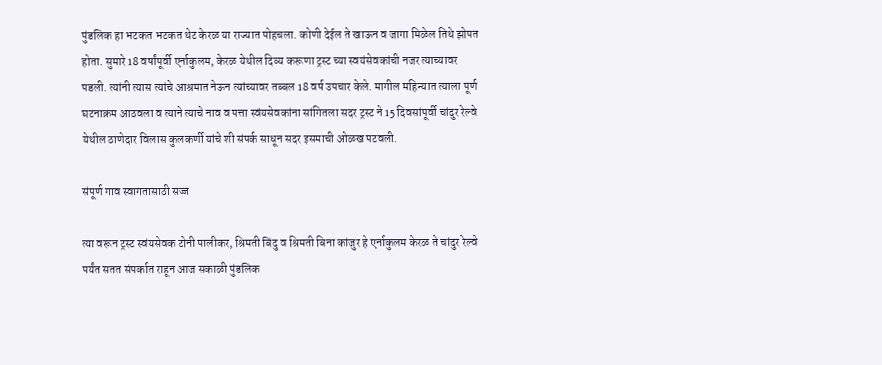पुंडलिक हा भटकत भटकत थेट केरळ या राज्यात पोहचला. कोणी देईल ते खाऊन व जागा मिळेल तिथे झोपत होता. सुमारे 18 वर्षांपूर्वी एर्नाकुलम, केरळ येथील दिव्य करूणा ट्रस्ट च्या स्वयंसेवकांची नजर त्याच्यावर पडली. त्यांनी त्यास त्यांचे आश्रमात नेऊन त्यांच्यावर तब्बल 18 वर्ष उपचार केले. मागील महिन्यात त्याला पूर्ण घटनाक्रम आठवला व त्याने त्याचे नाव व पत्ता स्वंयसेवकांना सांगितला सदर ट्रस्ट ने 15 दिवसांपूर्वी चांदुर रेल्वे येथील ठाणेदार विलास कुलकर्णी यांचे शी संपर्क साधून सदर इसमाची ओळख पटवली.

संपूर्ण गाव स्वागतासाठी सज्ज

त्या वरून ट्रस्ट स्वंयसेवक टोनी पालीकर, श्रिमती बिंदु व श्रिमती बिना कांजुर हे एर्नाकुलम केरळ ते चांदुर रेल्वे पर्यंत सतत संपर्कात राहून आज सकाळी पुंडलिक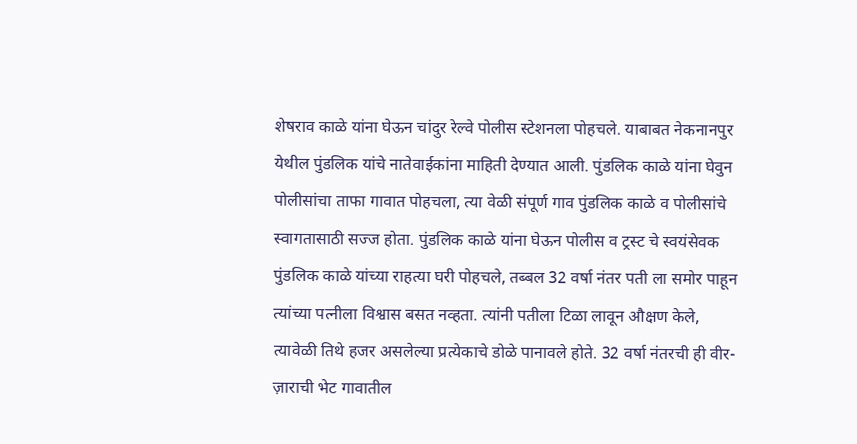शेषराव काळे यांना घेऊन चांदुर रेल्वे पोलीस स्टेशनला पोहचले. याबाबत नेकनानपुर येथील पुंडलिक यांचे नातेवाईकांना माहिती देण्यात आली. पुंडलिक काळे यांना घेवुन पोलीसांचा ताफा गावात पोहचला, त्या वेळी संपूर्ण गाव पुंडलिक काळे व पोलीसांचे स्वागतासाठी सज्ज होता. पुंडलिक काळे यांना घेऊन पोलीस व ट्रस्ट चे स्वयंसेवक पुंडलिक काळे यांच्या राहत्या घरी पोहचले, तब्बल 32 वर्षा नंतर पती ला समोर पाहून त्यांच्या पत्नीला विश्वास बसत नव्हता. त्यांनी पतीला टिळा लावून औक्षण केले, त्यावेळी तिथे हजर असलेल्या प्रत्येकाचे डोळे पानावले होते. 32 वर्षा नंतरची ही वीर-ज़ाराची भेट गावातील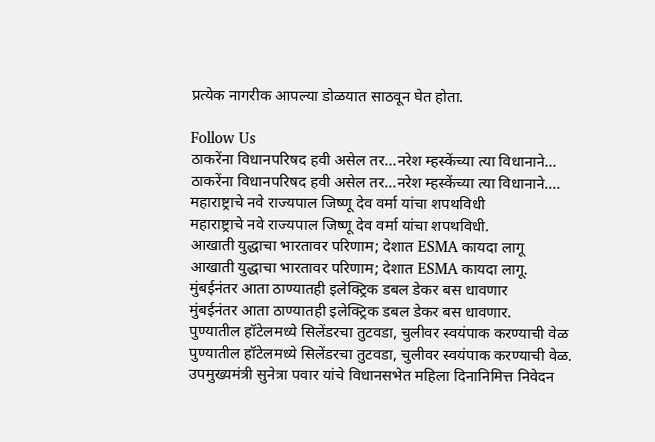प्रत्येक नागरीक आपल्या डोळयात साठवून घेत होता.

Follow Us
ठाकरेंना विधानपरिषद हवी असेल तर...नरेश म्हस्केंच्या त्या विधानाने...
ठाकरेंना विधानपरिषद हवी असेल तर...नरेश म्हस्केंच्या त्या विधानाने....
महाराष्ट्राचे नवे राज्यपाल जिष्णू देव वर्मा यांचा शपथविधी
महाराष्ट्राचे नवे राज्यपाल जिष्णू देव वर्मा यांचा शपथविधी.
आखाती युद्धाचा भारतावर परिणाम; देशात ESMA कायदा लागू
आखाती युद्धाचा भारतावर परिणाम; देशात ESMA कायदा लागू.
मुंबईनंतर आता ठाण्यातही इलेक्ट्रिक डबल डेकर बस धावणार
मुंबईनंतर आता ठाण्यातही इलेक्ट्रिक डबल डेकर बस धावणार.
पुण्यातील हॉटेलमध्ये सिलेंडरचा तुटवडा, चुलीवर स्वयंपाक करण्याची वेळ
पुण्यातील हॉटेलमध्ये सिलेंडरचा तुटवडा, चुलीवर स्वयंपाक करण्याची वेळ.
उपमुख्यमंत्री सुनेत्रा पवार यांचे विधानसभेत महिला दिनानिमित्त निवेदन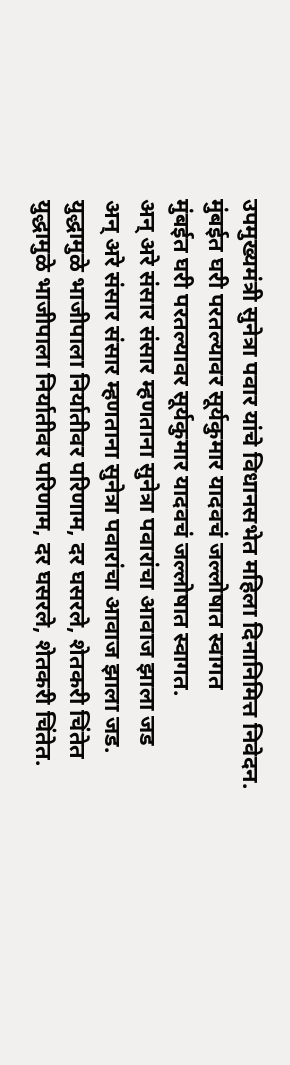उपमुख्यमंत्री सुनेत्रा पवार यांचे विधानसभेत महिला दिनानिमित्त निवेदन.
मुंबईत घरी परतल्यावर सूर्यकुमार यादवचं जल्लोषात स्वागत
मुंबईत घरी परतल्यावर सूर्यकुमार यादवचं जल्लोषात स्वागत.
अन् अरे संसार संसार म्हणताना सुनेत्रा पवारांचा आवाज झाला जड
अन् अरे संसार संसार म्हणताना सुनेत्रा पवारांचा आवाज झाला जड.
युद्धामुळे भाजीपाला निर्यातीवर परिणाम, दर घसरले, शेतकरी चिंतेत
युद्धामुळे भाजीपाला निर्यातीवर परिणाम, दर घसरले, शेतकरी चिंतेत.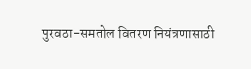पुरवठा-समतोल वितरण नियंत्रणासाठी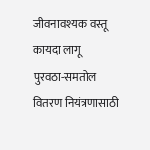जीवनावश्यक वस्तू कायदा लागू
पुरवठा-समतोल वितरण नियंत्रणासाठी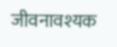जीवनावश्यक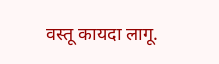वस्तू कायदा लागू.